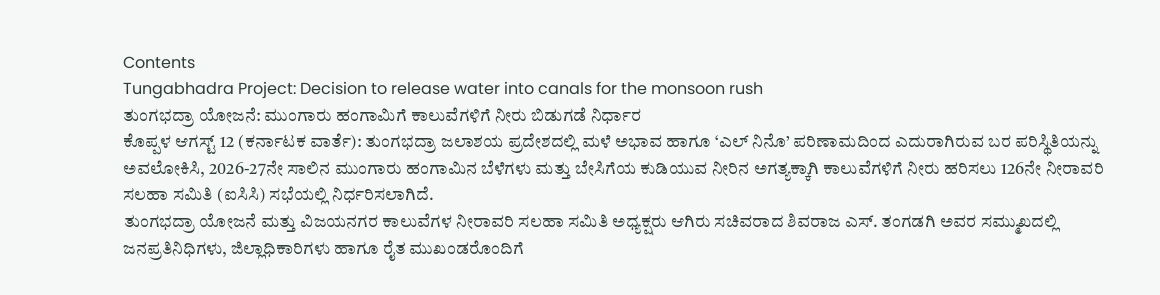Contents
Tungabhadra Project: Decision to release water into canals for the monsoon rush
ತುಂಗಭದ್ರಾ ಯೋಜನೆ: ಮುಂಗಾರು ಹಂಗಾಮಿಗೆ ಕಾಲುವೆಗಳಿಗೆ ನೀರು ಬಿಡುಗಡೆ ನಿರ್ಧಾರ
ಕೊಪ್ಪಳ ಆಗಸ್ಟ್ 12 (ಕರ್ನಾಟಕ ವಾರ್ತೆ): ತುಂಗಭದ್ರಾ ಜಲಾಶಯ ಪ್ರದೇಶದಲ್ಲಿ ಮಳೆ ಅಭಾವ ಹಾಗೂ ‘ಎಲ್ ನಿನೊ’ ಪರಿಣಾಮದಿಂದ ಎದುರಾಗಿರುವ ಬರ ಪರಿಸ್ಥಿತಿಯನ್ನು ಅವಲೋಕಿಸಿ, 2026-27ನೇ ಸಾಲಿನ ಮುಂಗಾರು ಹಂಗಾಮಿನ ಬೆಳೆಗಳು ಮತ್ತು ಬೇಸಿಗೆಯ ಕುಡಿಯುವ ನೀರಿನ ಅಗತ್ಯಕ್ಕಾಗಿ ಕಾಲುವೆಗಳಿಗೆ ನೀರು ಹರಿಸಲು 126ನೇ ನೀರಾವರಿ ಸಲಹಾ ಸಮಿತಿ (ಐಸಿಸಿ) ಸಭೆಯಲ್ಲಿ ನಿರ್ಧರಿಸಲಾಗಿದೆ.
ತುಂಗಭದ್ರಾ ಯೋಜನೆ ಮತ್ತು ವಿಜಯನಗರ ಕಾಲುವೆಗಳ ನೀರಾವರಿ ಸಲಹಾ ಸಮಿತಿ ಅಧ್ಯಕ್ಷರು ಆಗಿರು ಸಚಿವರಾದ ಶಿವರಾಜ ಎಸ್. ತಂಗಡಗಿ ಅವರ ಸಮ್ಮುಖದಲ್ಲಿ ಜನಪ್ರತಿನಿಧಿಗಳು, ಜಿಲ್ಲಾಧಿಕಾರಿಗಳು ಹಾಗೂ ರೈತ ಮುಖಂಡರೊಂದಿಗೆ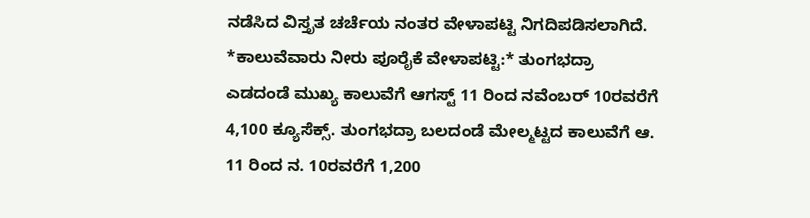ನಡೆಸಿದ ವಿಸ್ತೃತ ಚರ್ಚೆಯ ನಂತರ ವೇಳಾಪಟ್ಟಿ ನಿಗದಿಪಡಿಸಲಾಗಿದೆ.
*ಕಾಲುವೆವಾರು ನೀರು ಪೂರೈಕೆ ವೇಳಾಪಟ್ಟಿ:* ತುಂಗಭದ್ರಾ ಎಡದಂಡೆ ಮುಖ್ಯ ಕಾಲುವೆಗೆ ಆಗಸ್ಟ್ 11 ರಿಂದ ನವೆಂಬರ್ 10ರವರೆಗೆ 4,100 ಕ್ಯೂಸೆಕ್ಸ್. ತುಂಗಭದ್ರಾ ಬಲದಂಡೆ ಮೇಲ್ಮಟ್ಟದ ಕಾಲುವೆಗೆ ಆ. 11 ರಿಂದ ನ. 10ರವರೆಗೆ 1,200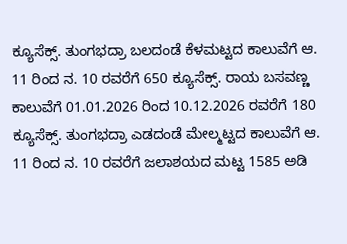ಕ್ಯೂಸೆಕ್ಸ್. ತುಂಗಭದ್ರಾ ಬಲದಂಡೆ ಕೆಳಮಟ್ಟದ ಕಾಲುವೆಗೆ ಆ. 11 ರಿಂದ ನ. 10 ರವರೆಗೆ 650 ಕ್ಯೂಸೆಕ್ಸ್. ರಾಯ ಬಸವಣ್ಣ ಕಾಲುವೆಗೆ 01.01.2026 ರಿಂದ 10.12.2026 ರವರೆಗೆ 180 ಕ್ಯೂಸೆಕ್ಸ್. ತುಂಗಭದ್ರಾ ಎಡದಂಡೆ ಮೇಲ್ಮಟ್ಟದ ಕಾಲುವೆಗೆ ಆ. 11 ರಿಂದ ನ. 10 ರವರೆಗೆ ಜಲಾಶಯದ ಮಟ್ಟ 1585 ಅಡಿ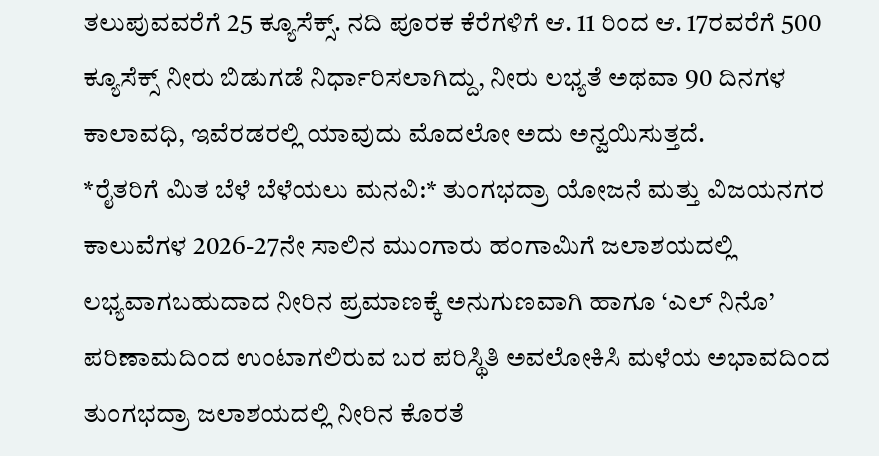ತಲುಪುವವರೆಗೆ 25 ಕ್ಯೂಸೆಕ್ಸ್. ನದಿ ಪೂರಕ ಕೆರೆಗಳಿಗೆ ಆ. 11 ರಿಂದ ಆ. 17ರವರೆಗೆ 500 ಕ್ಯೂಸೆಕ್ಸ್ ನೀರು ಬಿಡುಗಡೆ ನಿರ್ಧಾರಿಸಲಾಗಿದ್ದು, ನೀರು ಲಭ್ಯತೆ ಅಥವಾ 90 ದಿನಗಳ ಕಾಲಾವಧಿ, ಇವೆರಡರಲ್ಲಿ ಯಾವುದು ಮೊದಲೋ ಅದು ಅನ್ವಯಿಸುತ್ತದೆ.
*ರೈತರಿಗೆ ಮಿತ ಬೆಳೆ ಬೆಳೆಯಲು ಮನವಿ:* ತುಂಗಭದ್ರಾ ಯೋಜನೆ ಮತ್ತು ವಿಜಯನಗರ ಕಾಲುವೆಗಳ 2026-27ನೇ ಸಾಲಿನ ಮುಂಗಾರು ಹಂಗಾಮಿಗೆ ಜಲಾಶಯದಲ್ಲಿ ಲಭ್ಯವಾಗಬಹುದಾದ ನೀರಿನ ಪ್ರಮಾಣಕ್ಕೆ ಅನುಗುಣವಾಗಿ ಹಾಗೂ ‘ಎಲ್ ನಿನೊ’ ಪರಿಣಾಮದಿಂದ ಉಂಟಾಗಲಿರುವ ಬರ ಪರಿಸ್ಥಿತಿ ಅವಲೋಕಿಸಿ ಮಳೆಯ ಅಭಾವದಿಂದ ತುಂಗಭದ್ರಾ ಜಲಾಶಯದಲ್ಲಿ ನೀರಿನ ಕೊರತೆ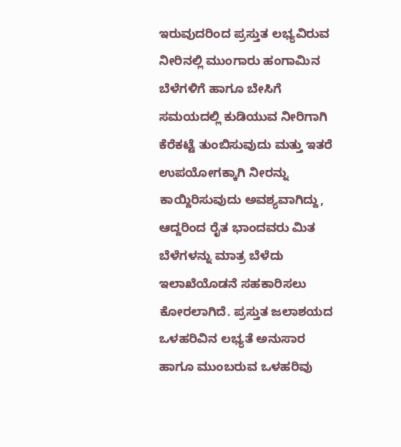ಇರುವುದರಿಂದ ಪ್ರಸ್ತುತ ಲಭ್ಯವಿರುವ ನೀರಿನಲ್ಲಿ ಮುಂಗಾರು ಹಂಗಾಮಿನ ಬೆಳೆಗಳಿಗೆ ಹಾಗೂ ಬೇಸಿಗೆ ಸಮಯದಲ್ಲಿ ಕುಡಿಯುವ ನೀರಿಗಾಗಿ ಕೆರೆಕಟ್ಟೆ ತುಂಬಿಸುವುದು ಮತ್ತು ಇತರೆ ಉಪಯೋಗಕ್ಕಾಗಿ ನೀರನ್ನು ಕಾಯ್ದಿರಿಸುವುದು ಅವಶ್ಯವಾಗಿದ್ದು, ಆದ್ದರಿಂದ ರೈತ ಭಾಂದವರು ಮಿತ ಬೆಳೆಗಳನ್ನು ಮಾತ್ರ ಬೆಳೆದು ಇಲಾಖೆಯೊಡನೆ ಸಹಕಾರಿಸಲು ಕೋರಲಾಗಿದೆ. ಪ್ರಸ್ತುತ ಜಲಾಶಯದ ಒಳಹರಿವಿನ ಲಭ್ಯತೆ ಅನುಸಾರ ಹಾಗೂ ಮುಂಬರುವ ಒಳಹರಿವು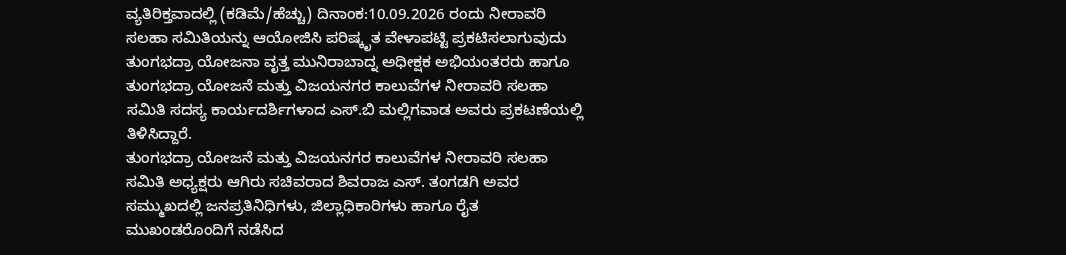ವ್ಯತಿರಿಕ್ತವಾದಲ್ಲಿ (ಕಡಿಮೆ/ಹೆಚ್ಚು) ದಿನಾಂಕ:10.09.2026 ರಂದು ನೀರಾವರಿ ಸಲಹಾ ಸಮಿತಿಯನ್ನು ಆಯೋಜಿಸಿ ಪರಿಷ್ಕೃತ ವೇಳಾಪಟ್ಟಿ ಪ್ರಕಟಿಸಲಾಗುವುದು ತುಂಗಭದ್ರಾ ಯೋಜನಾ ವೃತ್ತ ಮುನಿರಾಬಾದ್ನ ಅಧೀಕ್ಷಕ ಅಭಿಯಂತರರು ಹಾಗೂ ತುಂಗಭದ್ರಾ ಯೋಜನೆ ಮತ್ತು ವಿಜಯನಗರ ಕಾಲುವೆಗಳ ನೀರಾವರಿ ಸಲಹಾ ಸಮಿತಿ ಸದಸ್ಯ ಕಾರ್ಯದರ್ಶಿಗಳಾದ ಎಸ್.ಬಿ ಮಲ್ಲಿಗವಾಡ ಅವರು ಪ್ರಕಟಣೆಯಲ್ಲಿ ತಿಳಿಸಿದ್ದಾರೆ.
ತುಂಗಭದ್ರಾ ಯೋಜನೆ ಮತ್ತು ವಿಜಯನಗರ ಕಾಲುವೆಗಳ ನೀರಾವರಿ ಸಲಹಾ ಸಮಿತಿ ಅಧ್ಯಕ್ಷರು ಆಗಿರು ಸಚಿವರಾದ ಶಿವರಾಜ ಎಸ್. ತಂಗಡಗಿ ಅವರ ಸಮ್ಮುಖದಲ್ಲಿ ಜನಪ್ರತಿನಿಧಿಗಳು, ಜಿಲ್ಲಾಧಿಕಾರಿಗಳು ಹಾಗೂ ರೈತ ಮುಖಂಡರೊಂದಿಗೆ ನಡೆಸಿದ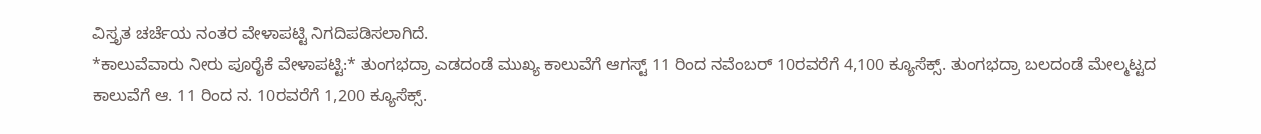ವಿಸ್ತೃತ ಚರ್ಚೆಯ ನಂತರ ವೇಳಾಪಟ್ಟಿ ನಿಗದಿಪಡಿಸಲಾಗಿದೆ.
*ಕಾಲುವೆವಾರು ನೀರು ಪೂರೈಕೆ ವೇಳಾಪಟ್ಟಿ:* ತುಂಗಭದ್ರಾ ಎಡದಂಡೆ ಮುಖ್ಯ ಕಾಲುವೆಗೆ ಆಗಸ್ಟ್ 11 ರಿಂದ ನವೆಂಬರ್ 10ರವರೆಗೆ 4,100 ಕ್ಯೂಸೆಕ್ಸ್. ತುಂಗಭದ್ರಾ ಬಲದಂಡೆ ಮೇಲ್ಮಟ್ಟದ ಕಾಲುವೆಗೆ ಆ. 11 ರಿಂದ ನ. 10ರವರೆಗೆ 1,200 ಕ್ಯೂಸೆಕ್ಸ್.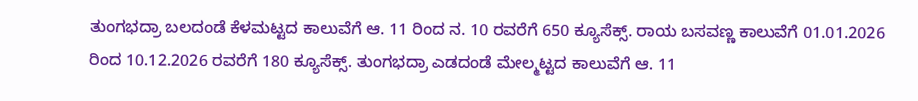ತುಂಗಭದ್ರಾ ಬಲದಂಡೆ ಕೆಳಮಟ್ಟದ ಕಾಲುವೆಗೆ ಆ. 11 ರಿಂದ ನ. 10 ರವರೆಗೆ 650 ಕ್ಯೂಸೆಕ್ಸ್. ರಾಯ ಬಸವಣ್ಣ ಕಾಲುವೆಗೆ 01.01.2026 ರಿಂದ 10.12.2026 ರವರೆಗೆ 180 ಕ್ಯೂಸೆಕ್ಸ್. ತುಂಗಭದ್ರಾ ಎಡದಂಡೆ ಮೇಲ್ಮಟ್ಟದ ಕಾಲುವೆಗೆ ಆ. 11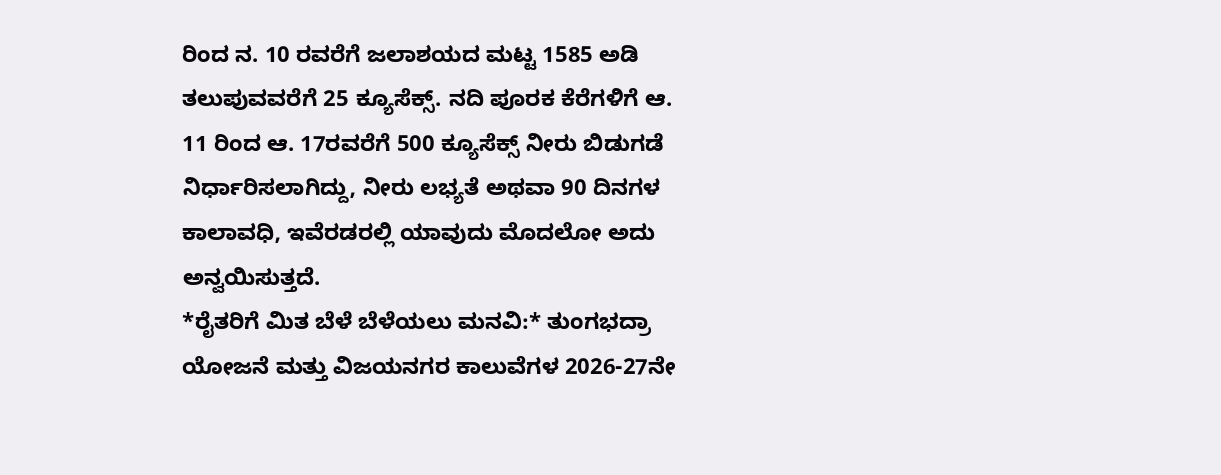ರಿಂದ ನ. 10 ರವರೆಗೆ ಜಲಾಶಯದ ಮಟ್ಟ 1585 ಅಡಿ ತಲುಪುವವರೆಗೆ 25 ಕ್ಯೂಸೆಕ್ಸ್. ನದಿ ಪೂರಕ ಕೆರೆಗಳಿಗೆ ಆ. 11 ರಿಂದ ಆ. 17ರವರೆಗೆ 500 ಕ್ಯೂಸೆಕ್ಸ್ ನೀರು ಬಿಡುಗಡೆ ನಿರ್ಧಾರಿಸಲಾಗಿದ್ದು, ನೀರು ಲಭ್ಯತೆ ಅಥವಾ 90 ದಿನಗಳ ಕಾಲಾವಧಿ, ಇವೆರಡರಲ್ಲಿ ಯಾವುದು ಮೊದಲೋ ಅದು ಅನ್ವಯಿಸುತ್ತದೆ.
*ರೈತರಿಗೆ ಮಿತ ಬೆಳೆ ಬೆಳೆಯಲು ಮನವಿ:* ತುಂಗಭದ್ರಾ ಯೋಜನೆ ಮತ್ತು ವಿಜಯನಗರ ಕಾಲುವೆಗಳ 2026-27ನೇ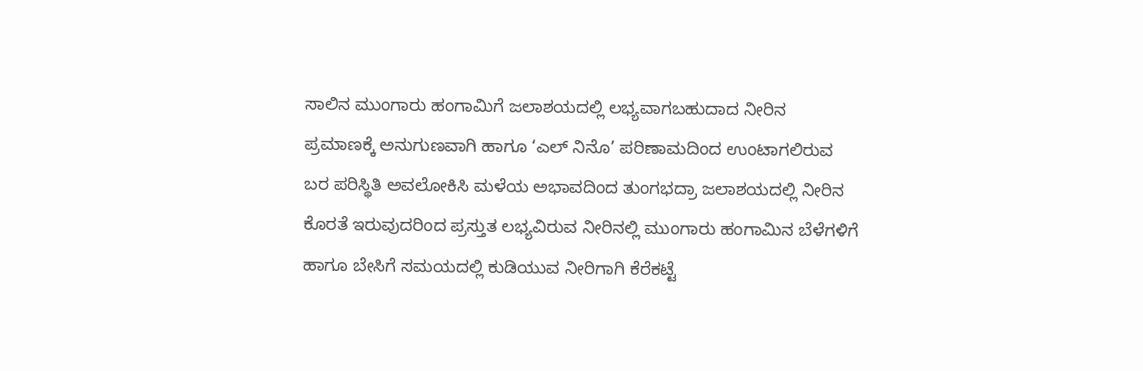ಸಾಲಿನ ಮುಂಗಾರು ಹಂಗಾಮಿಗೆ ಜಲಾಶಯದಲ್ಲಿ ಲಭ್ಯವಾಗಬಹುದಾದ ನೀರಿನ ಪ್ರಮಾಣಕ್ಕೆ ಅನುಗುಣವಾಗಿ ಹಾಗೂ ‘ಎಲ್ ನಿನೊ’ ಪರಿಣಾಮದಿಂದ ಉಂಟಾಗಲಿರುವ ಬರ ಪರಿಸ್ಥಿತಿ ಅವಲೋಕಿಸಿ ಮಳೆಯ ಅಭಾವದಿಂದ ತುಂಗಭದ್ರಾ ಜಲಾಶಯದಲ್ಲಿ ನೀರಿನ ಕೊರತೆ ಇರುವುದರಿಂದ ಪ್ರಸ್ತುತ ಲಭ್ಯವಿರುವ ನೀರಿನಲ್ಲಿ ಮುಂಗಾರು ಹಂಗಾಮಿನ ಬೆಳೆಗಳಿಗೆ ಹಾಗೂ ಬೇಸಿಗೆ ಸಮಯದಲ್ಲಿ ಕುಡಿಯುವ ನೀರಿಗಾಗಿ ಕೆರೆಕಟ್ಟೆ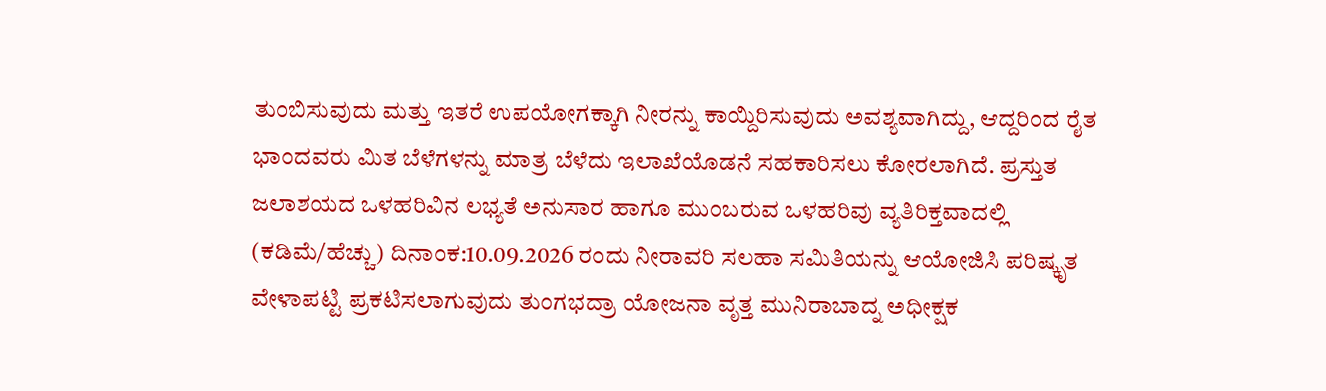ತುಂಬಿಸುವುದು ಮತ್ತು ಇತರೆ ಉಪಯೋಗಕ್ಕಾಗಿ ನೀರನ್ನು ಕಾಯ್ದಿರಿಸುವುದು ಅವಶ್ಯವಾಗಿದ್ದು, ಆದ್ದರಿಂದ ರೈತ ಭಾಂದವರು ಮಿತ ಬೆಳೆಗಳನ್ನು ಮಾತ್ರ ಬೆಳೆದು ಇಲಾಖೆಯೊಡನೆ ಸಹಕಾರಿಸಲು ಕೋರಲಾಗಿದೆ. ಪ್ರಸ್ತುತ ಜಲಾಶಯದ ಒಳಹರಿವಿನ ಲಭ್ಯತೆ ಅನುಸಾರ ಹಾಗೂ ಮುಂಬರುವ ಒಳಹರಿವು ವ್ಯತಿರಿಕ್ತವಾದಲ್ಲಿ (ಕಡಿಮೆ/ಹೆಚ್ಚು) ದಿನಾಂಕ:10.09.2026 ರಂದು ನೀರಾವರಿ ಸಲಹಾ ಸಮಿತಿಯನ್ನು ಆಯೋಜಿಸಿ ಪರಿಷ್ಕೃತ ವೇಳಾಪಟ್ಟಿ ಪ್ರಕಟಿಸಲಾಗುವುದು ತುಂಗಭದ್ರಾ ಯೋಜನಾ ವೃತ್ತ ಮುನಿರಾಬಾದ್ನ ಅಧೀಕ್ಷಕ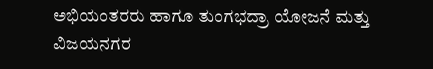ಅಭಿಯಂತರರು ಹಾಗೂ ತುಂಗಭದ್ರಾ ಯೋಜನೆ ಮತ್ತು ವಿಜಯನಗರ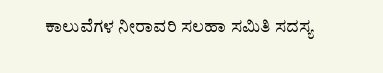ಕಾಲುವೆಗಳ ನೀರಾವರಿ ಸಲಹಾ ಸಮಿತಿ ಸದಸ್ಯ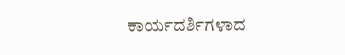ಕಾರ್ಯದರ್ಶಿಗಳಾದ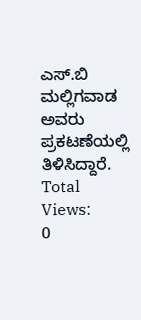ಎಸ್.ಬಿ ಮಲ್ಲಿಗವಾಡ ಅವರು ಪ್ರಕಟಣೆಯಲ್ಲಿ ತಿಳಿಸಿದ್ದಾರೆ.
Total Views:
0